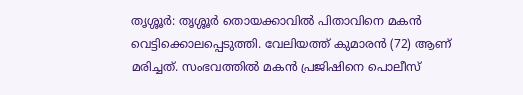തൃശ്ശൂർ: തൃശ്ശൂർ തൊയക്കാവിൽ പിതാവിനെ മകൻ വെട്ടിക്കൊലപ്പെടുത്തി. വേലിയത്ത് കുമാരൻ (72) ആണ് മരിച്ചത്. സംഭവത്തിൽ മകൻ പ്രജിഷിനെ പൊലീസ്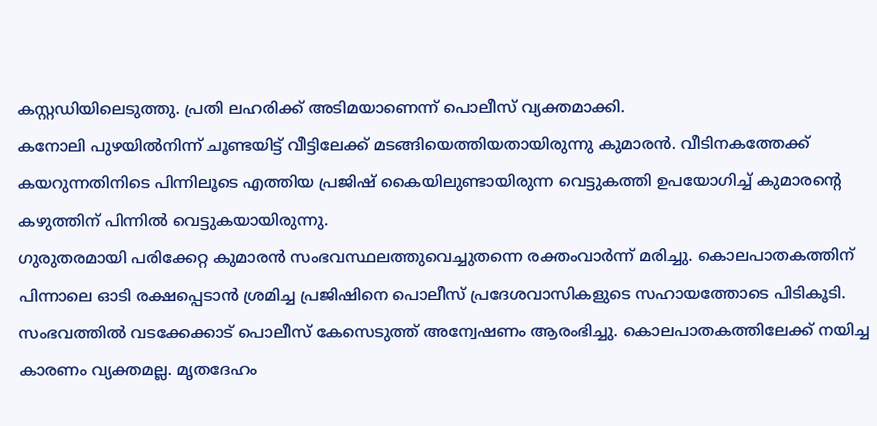കസ്റ്റഡിയിലെടുത്തു. പ്രതി ലഹരിക്ക് അടിമയാണെന്ന് പൊലീസ് വ്യക്തമാക്കി.
കനോലി പുഴയിൽനിന്ന് ചൂണ്ടയിട്ട് വീട്ടിലേക്ക് മടങ്ങിയെത്തിയതായിരുന്നു കുമാരൻ. വീടിനകത്തേക്ക് കയറുന്നതിനിടെ പിന്നിലൂടെ എത്തിയ പ്രജിഷ് കൈയിലുണ്ടായിരുന്ന വെട്ടുകത്തി ഉപയോഗിച്ച് കുമാരന്റെ കഴുത്തിന് പിന്നിൽ വെട്ടുകയായിരുന്നു.
ഗുരുതരമായി പരിക്കേറ്റ കുമാരൻ സംഭവസ്ഥലത്തുവെച്ചുതന്നെ രക്തംവാർന്ന് മരിച്ചു. കൊലപാതകത്തിന് പിന്നാലെ ഓടി രക്ഷപ്പെടാൻ ശ്രമിച്ച പ്രജിഷിനെ പൊലീസ് പ്രദേശവാസികളുടെ സഹായത്തോടെ പിടികൂടി.
സംഭവത്തിൽ വടക്കേക്കാട് പൊലീസ് കേസെടുത്ത് അന്വേഷണം ആരംഭിച്ചു. കൊലപാതകത്തിലേക്ക് നയിച്ച കാരണം വ്യക്തമല്ല. മൃതദേഹം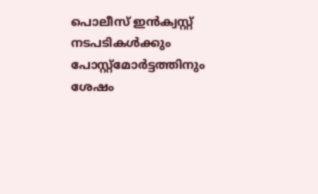പൊലീസ് ഇൻക്വസ്റ്റ് നടപടികൾക്കും പോസ്റ്റ്മോർട്ടത്തിനും ശേഷം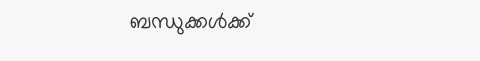ബന്ധുക്കൾക്ക്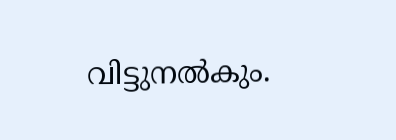വിട്ടുനൽകും.